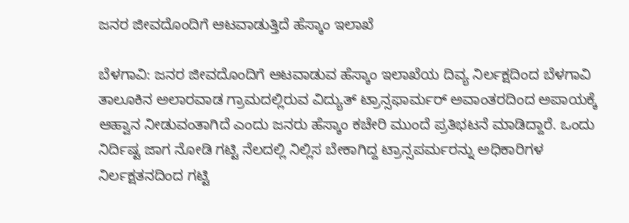ಜನರ ಜೀವದೊಂದಿಗೆ ಆಟವಾಡುತ್ತಿದೆ ಹೆಸ್ಕಾಂ ಇಲಾಖೆ

ಬೆಳಗಾವಿ: ಜನರ ಜೀವದೊಂದಿಗೆ ಆಟವಾಡುವ ಹೆಸ್ಕಾಂ ಇಲಾಖೆಯ ದಿವ್ಯ ನಿರ್ಲಕ್ಷದಿಂದ ಬೆಳಗಾವಿ ತಾಲೂಕಿನ ಅಲಾರವಾಡ ಗ್ರಾಮದಲ್ಲಿರುವ ವಿದ್ಯುತ್ ಟ್ರಾನ್ಸಫಾರ್ಮರ್ ಅವಾಂತರದಿಂದ ಅಪಾಯಕ್ಕೆ ಆಹ್ವಾನ ನೀಡುವಂತಾಗಿದೆ ಎಂದು ಜನರು ಹೆಸ್ಕಾಂ ಕಚೇರಿ ಮುಂದೆ ಪ್ರತಿಭಟನೆ ಮಾಡಿದ್ದಾರೆ. ಒಂದು ನಿರ್ದಿಷ್ಟ ಜಾಗ ನೋಡಿ ಗಟ್ಟಿ ನೆಲದಲ್ಲಿ ನಿಲ್ಲಿಸ ಬೇಕಾಗಿದ್ದ ಟ್ರಾನ್ಸಪರ್ಮರನ್ನು ಅಧಿಕಾರಿಗಳ ನಿರ್ಲಕ್ಷತನದಿಂದ ಗಟ್ಟಿ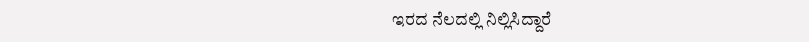ಇರದ ನೆಲದಲ್ಲಿ ನಿಲ್ಲಿಸಿದ್ದಾರೆ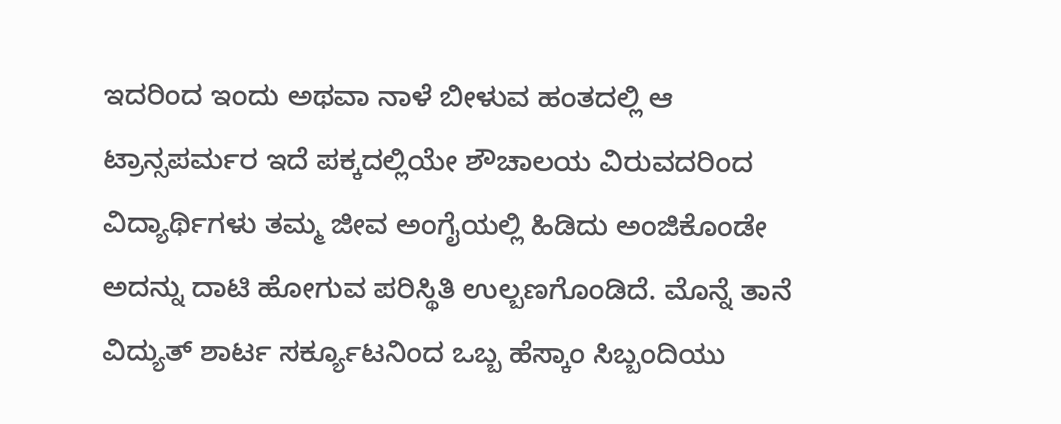ಇದರಿಂದ ಇಂದು ಅಥವಾ ನಾಳೆ ಬೀಳುವ ಹಂತದಲ್ಲಿ ಆ ಟ್ರಾನ್ಸಪರ್ಮರ ಇದೆ ಪಕ್ಕದಲ್ಲಿಯೇ ಶೌಚಾಲಯ ವಿರುವದರಿಂದ ವಿದ್ಯಾರ್ಥಿಗಳು ತಮ್ಮ ಜೀವ ಅಂಗೈಯಲ್ಲಿ ಹಿಡಿದು ಅಂಜಿಕೊಂಡೇ ಅದನ್ನು ದಾಟಿ ಹೋಗುವ ಪರಿಸ್ಥಿತಿ ಉಲ್ಬಣಗೊಂಡಿದೆ. ಮೊನ್ನೆ ತಾನೆ ವಿದ್ಯುತ್ ಶಾರ್ಟ ಸರ್ಕ್ಯೂಟನಿಂದ ಒಬ್ಬ ಹೆಸ್ಕಾಂ ಸಿಬ್ಬಂದಿಯು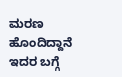ಮರಣ ಹೊಂದಿದ್ದಾನೆ ಇದರ ಬಗ್ಗೆ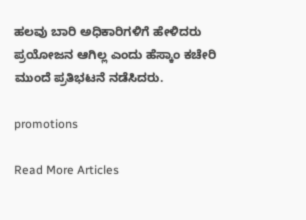ಹಲವು ಬಾರಿ ಅಧಿಕಾರಿಗಳಿಗೆ ಹೇಳಿದರು ಪ್ರಯೋಜನ ಆಗಿಲ್ಲ ಎಂದು ಹೆಸ್ಕಾಂ ಕಚೇರಿ ಮುಂದೆ ಪ್ರತಿಭಟನೆ ನಡೆಸಿದರು.

promotions

Read More Articles